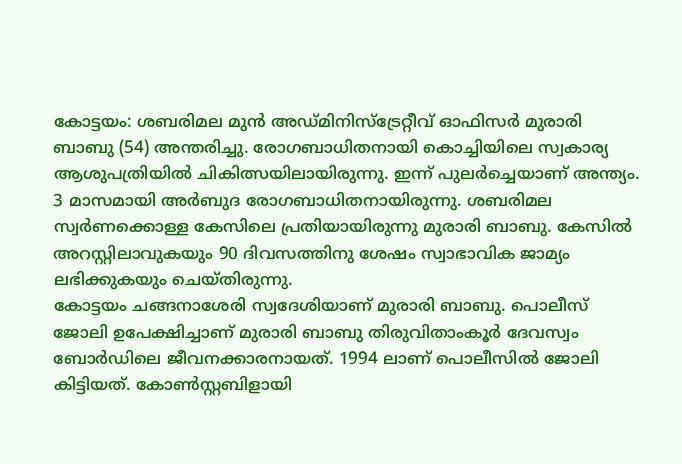കോട്ടയം: ശബരിമല മുൻ അഡ്മിനിസ്ട്രേറ്റീവ് ഓഫിസർ മുരാരി ബാബു (54) അന്തരിച്ചു. രോഗബാധിതനായി കൊച്ചിയിലെ സ്വകാര്യ ആശുപത്രിയിൽ ചികിത്സയിലായിരുന്നു. ഇന്ന് പുലർച്ചെയാണ് അന്ത്യം. 3 മാസമായി അർബുദ രോഗബാധിതനായിരുന്നു. ശബരിമല സ്വർണക്കൊള്ള കേസിലെ പ്രതിയായിരുന്നു മുരാരി ബാബു. കേസിൽ അറസ്റ്റിലാവുകയും 90 ദിവസത്തിനു ശേഷം സ്വാഭാവിക ജാമ്യം ലഭിക്കുകയും ചെയ്തിരുന്നു.
കോട്ടയം ചങ്ങനാശേരി സ്വദേശിയാണ് മുരാരി ബാബു. പൊലീസ് ജോലി ഉപേക്ഷിച്ചാണ് മുരാരി ബാബു തിരുവിതാംകൂർ ദേവസ്വം ബോർഡിലെ ജീവനക്കാരനായത്. 1994 ലാണ് പൊലീസിൽ ജോലി കിട്ടിയത്. കോൺസ്റ്റബിളായി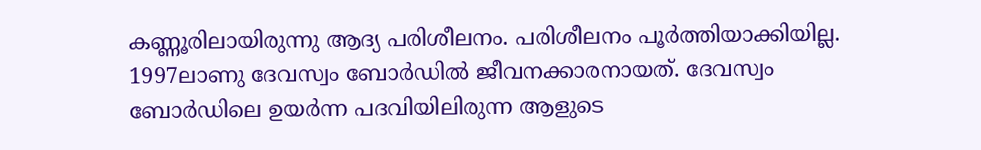കണ്ണൂരിലായിരുന്നു ആദ്യ പരിശീലനം. പരിശീലനം പൂർത്തിയാക്കിയില്ല. 1997ലാണു ദേവസ്വം ബോർഡിൽ ജീവനക്കാരനായത്. ദേവസ്വം ബോർഡിലെ ഉയർന്ന പദവിയിലിരുന്ന ആളുടെ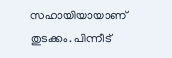സഹായിയായാണ് തുടക്കം. പിന്നീട്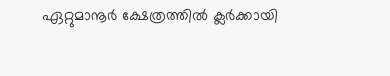ഏറ്റുമാനൂർ ക്ഷേത്രത്തിൽ ക്ലർക്കായി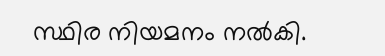സ്ഥിര നിയമനം നൽകി.